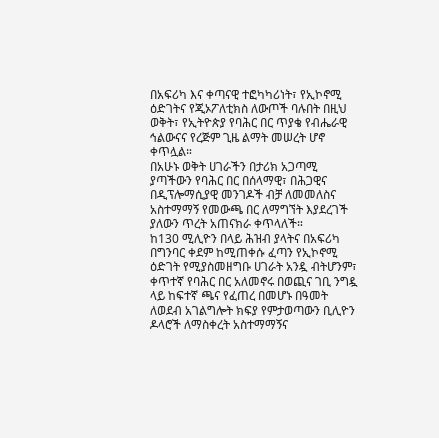በአፍሪካ እና ቀጣናዊ ተፎካካሪነት፣ የኢኮኖሚ ዕድገትና የጂኦፖለቲክስ ለውጦች ባሉበት በዚህ ወቅት፣ የኢትዮጵያ የባሕር በር ጥያቄ የብሔራዊ ኅልውናና የረጅም ጊዜ ልማት መሠረት ሆኖ ቀጥሏል።
በአሁኑ ወቅት ሀገራችን በታሪክ አጋጣሚ ያጣችውን የባሕር በር በሰላማዊ፣ በሕጋዊና በዲፕሎማሲያዊ መንገዶች ብቻ ለመመለስና አስተማማኝ የመውጫ በር ለማግኘት እያደረገች ያለውን ጥረት አጠናክራ ቀጥላለች።
ከ130 ሚሊዮን በላይ ሕዝብ ያላትና በአፍሪካ በግንባር ቀደም ከሚጠቀሱ ፈጣን የኢኮኖሚ ዕድገት የሚያስመዘግቡ ሀገራት አንዷ ብትሆንም፣ ቀጥተኛ የባሕር በር አለመኖሩ በወጪና ገቢ ንግዷ ላይ ከፍተኛ ጫና የፈጠረ በመሆኑ በዓመት ለወደብ አገልግሎት ክፍያ የምታወጣውን ቢሊዮን ዶላሮች ለማስቀረት አስተማማኝና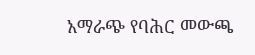አማራጭ የባሕር መውጫ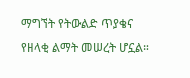ማግኘት የትውልድ ጥያቄና የዘላቂ ልማት መሠረት ሆኗል።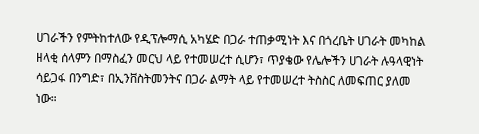ሀገራችን የምትከተለው የዲፕሎማሲ አካሄድ በጋራ ተጠቃሚነት እና በጎረቤት ሀገራት መካከል ዘላቂ ሰላምን በማስፈን መርህ ላይ የተመሠረተ ሲሆን፣ ጥያቄው የሌሎችን ሀገራት ሉዓላዊነት ሳይጋፋ በንግድ፣ በኢንቨስትመንትና በጋራ ልማት ላይ የተመሠረተ ትስስር ለመፍጠር ያለመ ነው።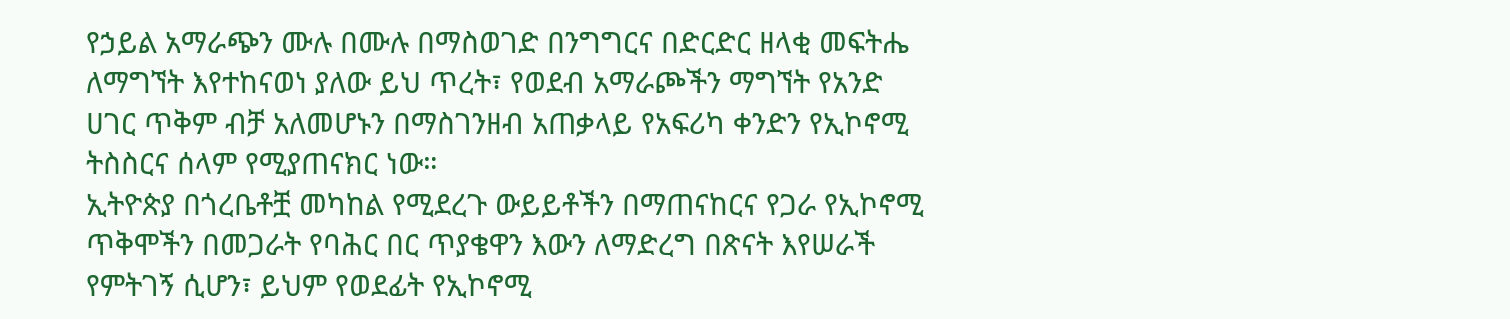የኃይል አማራጭን ሙሉ በሙሉ በማስወገድ በንግግርና በድርድር ዘላቂ መፍትሔ ለማግኘት እየተከናወነ ያለው ይህ ጥረት፣ የወደብ አማራጮችን ማግኘት የአንድ ሀገር ጥቅም ብቻ አለመሆኑን በማስገንዘብ አጠቃላይ የአፍሪካ ቀንድን የኢኮኖሚ ትስስርና ሰላም የሚያጠናክር ነው።
ኢትዮጵያ በጎረቤቶቿ መካከል የሚደረጉ ውይይቶችን በማጠናከርና የጋራ የኢኮኖሚ ጥቅሞችን በመጋራት የባሕር በር ጥያቄዋን እውን ለማድረግ በጽናት እየሠራች የምትገኝ ሲሆን፣ ይህም የወደፊት የኢኮኖሚ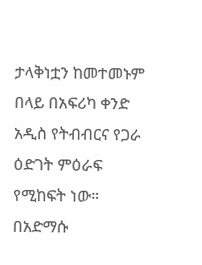ታላቅነቷን ከመተመኑም በላይ በአፍሪካ ቀንድ አዲስ የትብብርና የጋራ ዕድገት ምዕራፍ የሚከፍት ነው።
በአድማሱ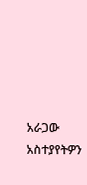አራጋው
አስተያየትዎን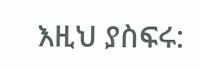እዚህ ያስፍሩ: